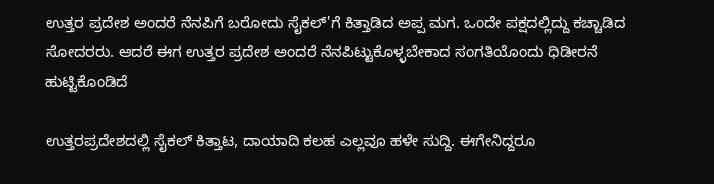ಉತ್ತರ ಪ್ರದೇಶ ಅಂದರೆ ನೆನಪಿಗೆ ಬರೋದು ಸೈಕಲ್'ಗೆ ಕಿತ್ತಾಡಿದ ಅಪ್ಪ ಮಗ. ಒಂದೇ ಪಕ್ಷದಲ್ಲಿದ್ದು ಕಚ್ಚಾಡಿದ ಸೋದರರು. ಆದರೆ ಈಗ ಉತ್ತರ ಪ್ರದೇಶ ಅಂದರೆ ನೆನಪಿಟ್ಟುಕೊಳ್ಳಬೇಕಾದ ಸಂಗತಿಯೊಂದು ಧಿಡೀರನೆ ಹುಟ್ಟಿಕೊಂಡಿದೆ

ಉತ್ತರಪ್ರದೇಶದಲ್ಲಿ ಸೈಕಲ್ ಕಿತ್ತಾಟ, ದಾಯಾದಿ ಕಲಹ ಎಲ್ಲವೂ ಹಳೇ ಸುದ್ದಿ. ಈಗೇನಿದ್ದರೂ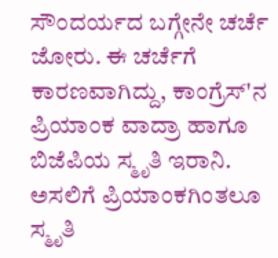ಸೌಂದರ್ಯದ ಬಗ್ಗೇನೇ ಚರ್ಚೆ ಜೋರು. ಈ ಚರ್ಚೆಗೆ ಕಾರಣವಾಗಿದ್ದು, ಕಾಂಗ್ರೆಸ್'ನ ಪ್ರಿಯಾಂಕ ವಾದ್ರಾ ಹಾಗೂ ಬಿಜೆಪಿಯ ಸ್ಮೃತಿ ಇರಾನಿ. ಅಸಲಿಗೆ ಪ್ರಿಯಾಂಕಗಿಂತಲೂ ಸ್ಮೃತಿ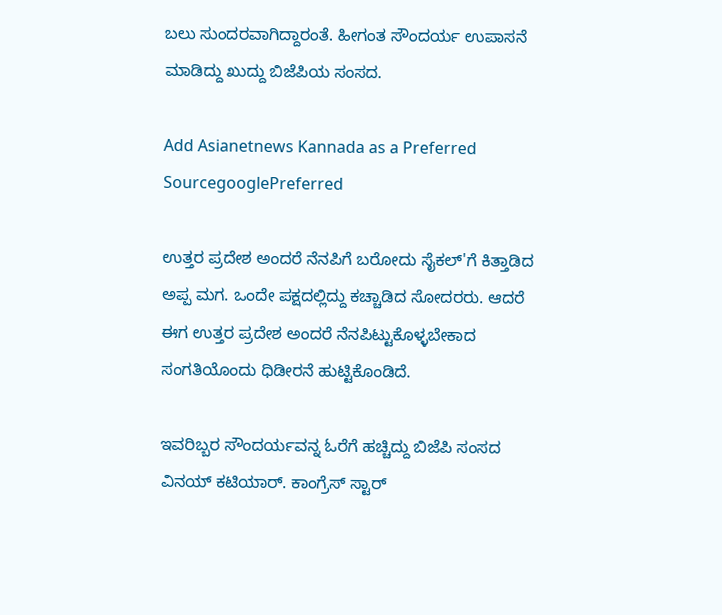ಬಲು ಸುಂದರವಾಗಿದ್ದಾರಂತೆ. ಹೀಗಂತ ಸೌಂದರ್ಯ ಉಪಾಸನೆ ಮಾಡಿದ್ದು ಖುದ್ದು ಬಿಜೆಪಿಯ ಸಂಸದ.

Add Asianetnews Kannada as a Preferred SourcegooglePreferred

ಉತ್ತರ ಪ್ರದೇಶ ಅಂದರೆ ನೆನಪಿಗೆ ಬರೋದು ಸೈಕಲ್'ಗೆ ಕಿತ್ತಾಡಿದ ಅಪ್ಪ ಮಗ. ಒಂದೇ ಪಕ್ಷದಲ್ಲಿದ್ದು ಕಚ್ಚಾಡಿದ ಸೋದರರು. ಆದರೆ ಈಗ ಉತ್ತರ ಪ್ರದೇಶ ಅಂದರೆ ನೆನಪಿಟ್ಟುಕೊಳ್ಳಬೇಕಾದ ಸಂಗತಿಯೊಂದು ಧಿಡೀರನೆ ಹುಟ್ಟಿಕೊಂಡಿದೆ.

ಇವರಿಬ್ಬರ ಸೌಂದರ್ಯವನ್ನ ಓರೆಗೆ ಹಚ್ಚಿದ್ದು ಬಿಜೆಪಿ ಸಂಸದ ವಿನಯ್ ಕಟಿಯಾರ್. ಕಾಂಗ್ರೆಸ್ ಸ್ಟಾರ್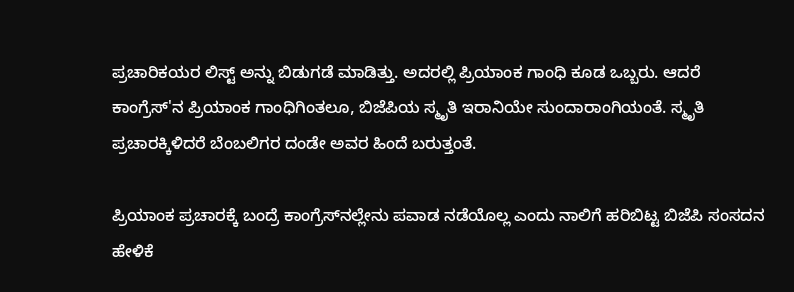ಪ್ರಚಾರಿಕಯರ ಲಿಸ್ಟ್ ಅನ್ನು ಬಿಡುಗಡೆ ಮಾಡಿತ್ತು. ಅದರಲ್ಲಿ ಪ್ರಿಯಾಂಕ ಗಾಂಧಿ ಕೂಡ ಒಬ್ಬರು. ಆದರೆ ಕಾಂಗ್ರೆಸ್'ನ ಪ್ರಿಯಾಂಕ ಗಾಂಧಿಗಿಂತಲೂ, ಬಿಜೆಪಿಯ ಸ್ಮೃತಿ ಇರಾನಿಯೇ ಸುಂದಾರಾಂಗಿಯಂತೆ. ಸ್ಮೃತಿ ಪ್ರಚಾರಕ್ಕಿಳಿದರೆ ಬೆಂಬಲಿಗರ ದಂಡೇ ಅವರ ಹಿಂದೆ ಬರುತ್ತಂತೆ.

ಪ್ರಿಯಾಂಕ ಪ್ರಚಾರಕ್ಕೆ ಬಂದ್ರೆ ಕಾಂಗ್ರೆಸ್‍ನಲ್ಲೇನು ಪವಾಡ ನಡೆಯೊಲ್ಲ ಎಂದು ನಾಲಿಗೆ ಹರಿಬಿಟ್ಟ ಬಿಜೆಪಿ ಸಂಸದನ ಹೇಳಿಕೆ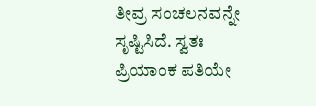ತೀವ್ರ ಸಂಚಲನವನ್ನೇ ಸೃಷ್ಟಿಸಿದೆ. ಸ್ವತಃ ಪ್ರಿಯಾಂಕ ಪತಿಯೇ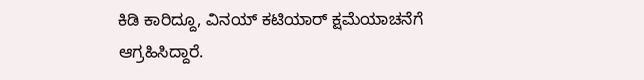ಕಿಡಿ ಕಾರಿದ್ದೂ, ವಿನಯ್ ಕಟಿಯಾರ್ ಕ್ಷಮೆಯಾಚನೆಗೆ ಆಗ್ರಹಿಸಿದ್ದಾರೆ.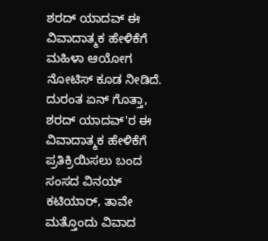ಶರದ್ ಯಾದವ್ ಈ ವಿವಾದಾತ್ಮಕ ಹೇಳಿಕೆಗೆ ಮಹಿಳಾ ಆಯೋಗ ನೋಟಿಸ್ ಕೂಡ ನೀಡಿದೆ. ದುರಂತ ಏನ್ ಗೊತ್ತಾ, ಶರದ್ ಯಾದವ್'ರ ಈ ವಿವಾದಾತ್ಮಕ ಹೇಳಿಕೆಗೆ ಪ್ರತಿಕ್ರಿಯಿಸಲು ಬಂದ ಸಂಸದ ವಿನಯ್ ಕಟಿಯಾರ್, ತಾವೇ ಮತ್ತೊಂದು ವಿವಾದ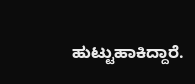ಹುಟ್ಟುಹಾಕಿದ್ದಾರೆ.